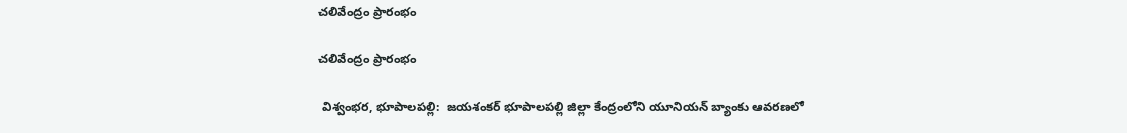చలివేంద్రం ప్రారంభం

చలివేంద్రం ప్రారంభం

 విశ్వంభర, భూపాలపల్లి:  జయశంకర్ భూపాలపల్లి జిల్లా కేంద్రంలోని యూనియన్ బ్యాంకు ఆవరణలో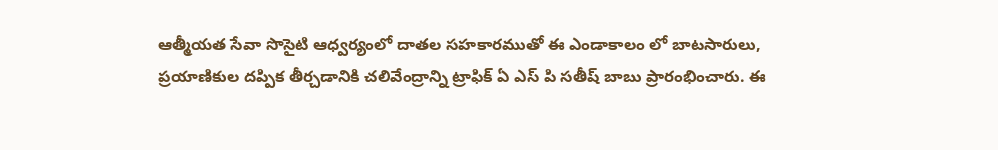ఆత్మీయత సేవా సొసైటి ఆధ్వర్యంలో దాతల సహకారముతో ఈ ఎండాకాలం లో బాటసారులు, ప్రయాణికుల దప్పిక తీర్చడానికి చలివేంద్రాన్ని ట్రాఫిక్ ఏ ఎస్ పి సతీష్ బాబు ప్రారంభించారు. ఈ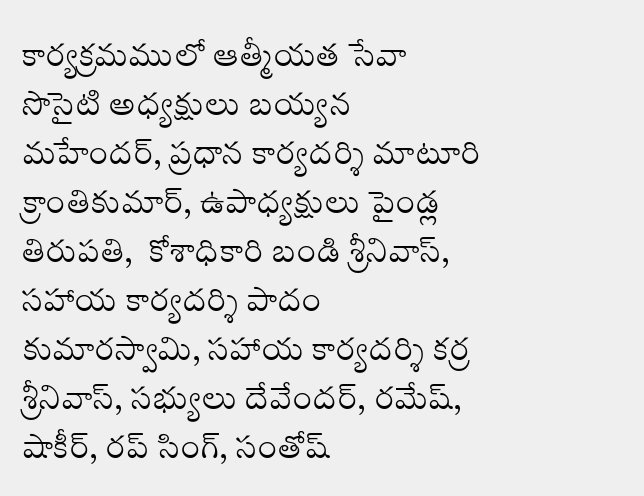కార్యక్రమములో ఆత్మీయత సేవా సొసైటి అధ్యక్షులు బయ్యన మహేందర్, ప్రధాన కార్యదర్శి మాటూరి క్రాంతికుమార్, ఉపాధ్యక్షులు పైండ్ల తిరుపతి,  కోశాధికారి బండి శ్రీనివాస్, సహాయ కార్యదర్శి పాదం కుమారస్వామి, సహాయ కార్యదర్శి కర్ర శ్రీనివాస్, సభ్యులు దేవేందర్, రమేష్, షాకీర్, రప్ సింగ్, సంతోష్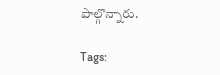పాల్గొన్నారు.

Tags: